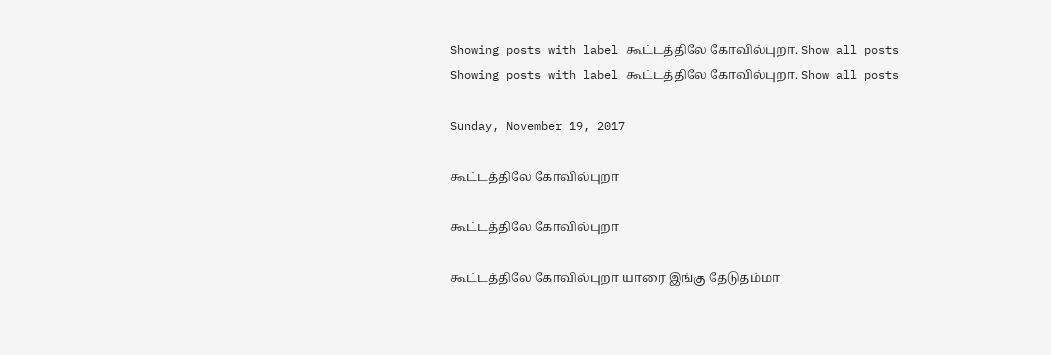Showing posts with label கூட்டத்திலே கோவில்புறா. Show all posts
Showing posts with label கூட்டத்திலே கோவில்புறா. Show all posts

Sunday, November 19, 2017

கூட்டத்திலே கோவில்புறா

கூட்டத்திலே கோவில்புறா

கூட்டத்திலே கோவில்புறா யாரை இங்கு தேடுதம்மா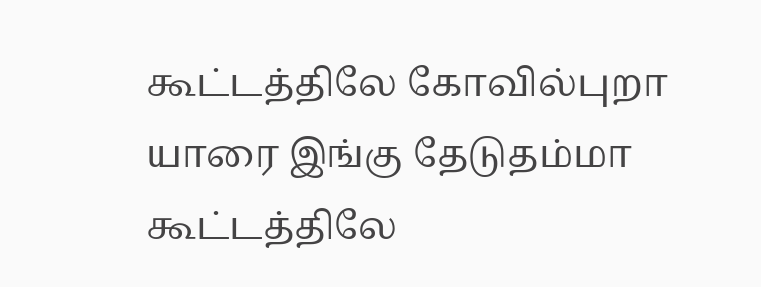கூட்டத்திலே கோவில்புறா யாரை இங்கு தேடுதம்மா
கூட்டத்திலே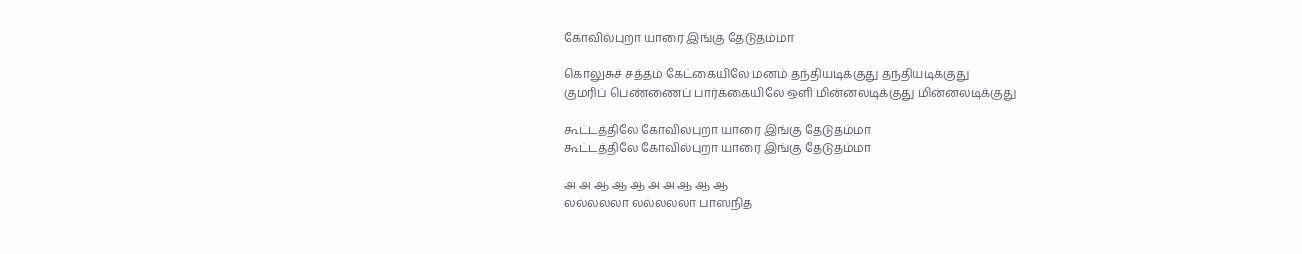கோவில்புறா யாரை இங்கு தேடுதம்மா

கொலுசுச் சத்தம் கேட்கையிலே மனம் தந்தியடிக்குது தந்தியடிக்குது
குமரிப் பெண்ணைப் பார்க்கையிலே ஒளி மின்னலடிக்குது மின்னலடிக்குது

கூட்டத்திலே கோவில்புறா யாரை இங்கு தேடுதம்மா
கூட்டத்திலே கோவில்புறா யாரை இங்கு தேடுதம்மா

அ அ ஆ ஆ ஆ அ அ ஆ ஆ ஆ
லல்லலலா லல்லலலா பாஸநித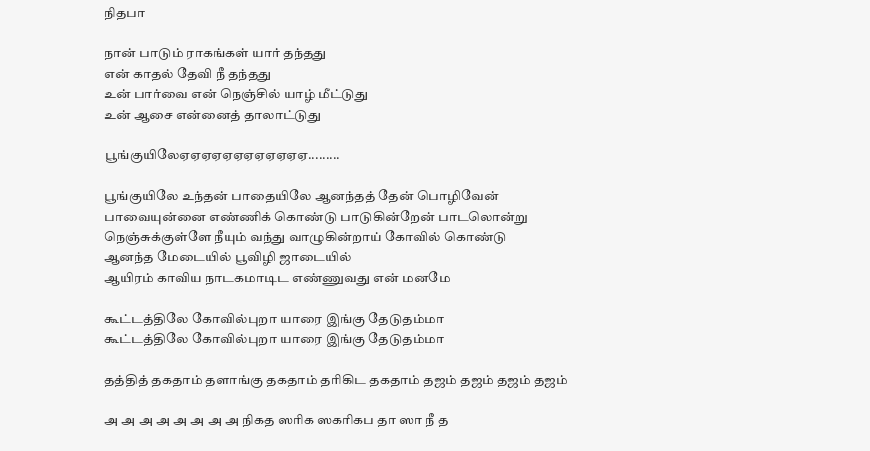நிதபா

நான் பாடும் ராகங்கள் யார் தந்தது
என் காதல் தேவி நீ தந்தது
உன் பார்வை என் நெஞ்சில் யாழ் மீட்டுது
உன் ஆசை என்னைத் தாலாட்டுது

பூங்குயிலேஏஏஏஏஏஏஏஏஏஏஏஏ.........

பூங்குயிலே உந்தன் பாதையிலே ஆனந்தத் தேன் பொழிவேன்
பாவையுன்னை எண்ணிக் கொண்டு பாடுகின்றேன் பாடலொன்று
நெஞ்சுக்குள்ளே நீயும் வந்து வாழுகின்றாய் கோவில் கொண்டு
ஆனந்த மேடையில் பூவிழி ஜாடையில்
ஆயிரம் காவிய நாடகமாடிட எண்ணுவது என் மனமே

கூட்டத்திலே கோவில்புறா யாரை இங்கு தேடுதம்மா
கூட்டத்திலே கோவில்புறா யாரை இங்கு தேடுதம்மா

தத்தித் தகதாம் தளாங்கு தகதாம் தரிகிட தகதாம் தஜம் தஜம் தஜம் தஜம்

அ அ அ அ அ அ அ அ நிகத ஸரிக ஸகரிகப தா ஸா நீ த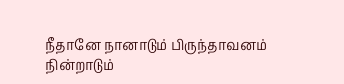நீதானே நானாடும் பிருந்தாவனம்
நின்றாடும்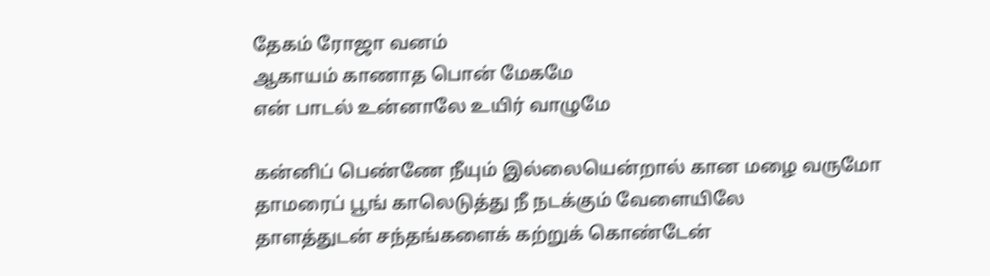தேகம் ரோஜா வனம்
ஆகாயம் காணாத பொன் மேகமே
என் பாடல் உன்னாலே உயிர் வாழுமே

கன்னிப் பெண்ணே நீயும் இல்லையென்றால் கான மழை வருமோ
தாமரைப் பூங் காலெடுத்து நீ நடக்கும் வேளையிலே
தாளத்துடன் சந்தங்களைக் கற்றுக் கொண்டேன்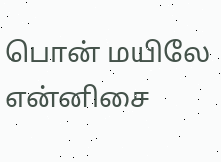பொன் மயிலே
என்னிசை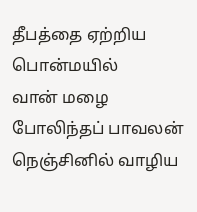தீபத்தை ஏற்றிய பொன்மயில்
வான் மழை போலிந்தப் பாவலன் நெஞ்சினில் வாழிய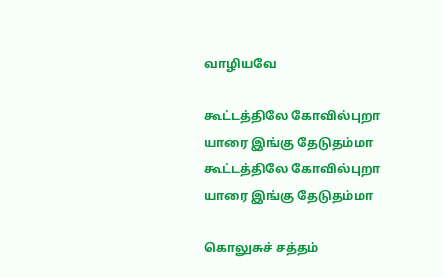வாழியவே

கூட்டத்திலே கோவில்புறா யாரை இங்கு தேடுதம்மா
கூட்டத்திலே கோவில்புறா யாரை இங்கு தேடுதம்மா

கொலுசுச் சத்தம்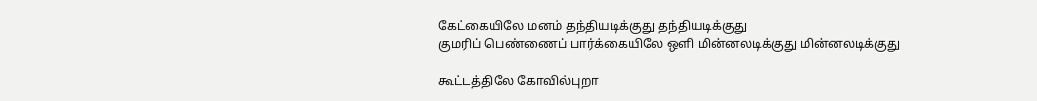கேட்கையிலே மனம் தந்தியடிக்குது தந்தியடிக்குது
குமரிப் பெண்ணைப் பார்க்கையிலே ஒளி மின்னலடிக்குது மின்னலடிக்குது

கூட்டத்திலே கோவில்புறா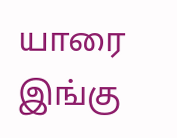யாரை இங்கு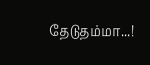தேடுதம்மா...!